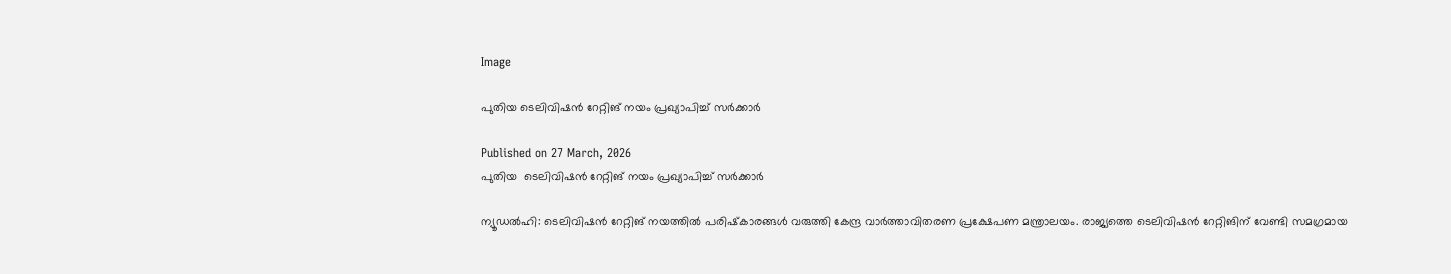Image

പുതിയ ടെലിവിഷന്‍ റേറ്റിങ് നയം പ്രഖ്യാപിച്ച് സര്‍ക്കാര്‍

Published on 27 March, 2026
പുതിയ  ടെലിവിഷന്‍ റേറ്റിങ് നയം പ്രഖ്യാപിച്ച് സര്‍ക്കാര്‍

ന്യൂഡല്‍ഹി: ടെലിവിഷന്‍ റേറ്റിങ് നയത്തിൽ പരിഷ്‌കാരങ്ങള്‍ വരുത്തി കേന്ദ്ര വാര്‍ത്താവിതരണ പ്രക്ഷേപണ മന്ത്രാലയം. രാജ്യത്തെ ടെലിവിഷന്‍ റേറ്റിങിന് വേണ്ടി സമഗ്രമായ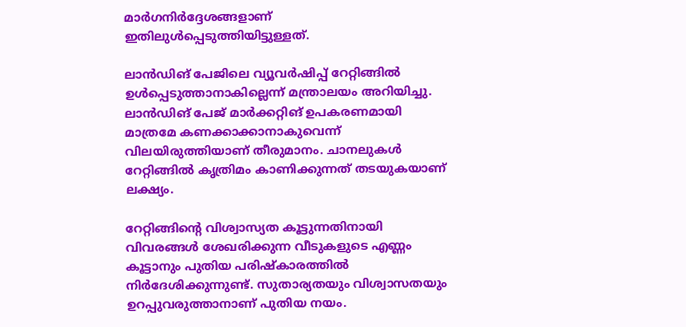മാര്‍ഗനിര്‍ദ്ദേശങ്ങളാണ് ഇതിലുള്‍പ്പെടുത്തിയിട്ടുള്ളത്.

ലാന്‍ഡിങ് പേജിലെ വ്യൂവര്‍ഷിപ്പ് റേറ്റിങ്ങില്‍ ഉള്‍പ്പെടുത്താനാകില്ലെന്ന് മന്ത്രാലയം അറിയിച്ചു. ലാന്‍ഡിങ് പേജ് മാര്‍ക്കറ്റിങ് ഉപകരണമായി മാത്രമേ കണക്കാക്കാനാകുവെന്ന് വിലയിരുത്തിയാണ് തീരുമാനം. ചാനലുകള്‍ റേറ്റിങ്ങില്‍ കൃത്രിമം കാണിക്കുന്നത് തടയുകയാണ് ലക്ഷ്യം.

റേറ്റിങ്ങിന്റെ വിശ്വാസ്യത കൂട്ടുന്നതിനായി വിവരങ്ങള്‍ ശേഖരിക്കുന്ന വീടുകളുടെ എണ്ണം കൂട്ടാനും പുതിയ പരിഷ്‌കാരത്തില്‍ നിര്‍ദേശിക്കുന്നുണ്ട്. സുതാര്യതയും വിശ്വാസതയും ഉറപ്പുവരുത്താനാണ് പുതിയ നയം.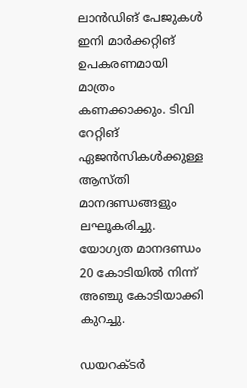ലാന്‍ഡിങ് പേജുകള്‍ ഇനി മാര്‍ക്കറ്റിങ് ഉപകരണമായി മാത്രം കണക്കാക്കും. ടിവി റേറ്റിങ് ഏജന്‍സികള്‍ക്കുള്ള ആസ്തി മാനദണ്ഡങ്ങളും ലഘൂകരിച്ചു. യോഗ്യത മാനദണ്ഡം 20 കോടിയില്‍ നിന്ന് അഞ്ചു കോടിയാക്കി കുറച്ചു.

ഡയറക്ടര്‍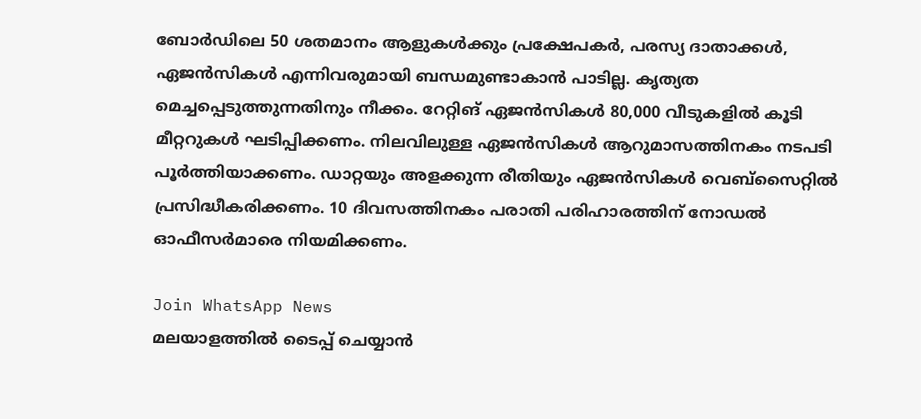ബോര്‍ഡിലെ 50 ശതമാനം ആളുകള്‍ക്കും പ്രക്ഷേപകര്‍, പരസ്യ ദാതാക്കള്‍, ഏജന്‍സികള്‍ എന്നിവരുമായി ബന്ധമുണ്ടാകാന്‍ പാടില്ല. കൃത്യത മെച്ചപ്പെടുത്തുന്നതിനും നീക്കം. റേറ്റിങ് ഏജന്‍സികള്‍ 80,000 വീടുകളില്‍ കൂടി മീറ്ററുകള്‍ ഘടിപ്പിക്കണം. നിലവിലുള്ള ഏജന്‍സികള്‍ ആറുമാസത്തിനകം നടപടി പൂര്‍ത്തിയാക്കണം. ഡാറ്റയും അളക്കുന്ന രീതിയും ഏജന്‍സികള്‍ വെബ്‌സൈറ്റില്‍ പ്രസിദ്ധീകരിക്കണം. 10 ദിവസത്തിനകം പരാതി പരിഹാരത്തിന് നോഡല്‍ ഓഫീസര്‍മാരെ നിയമിക്കണം.

Join WhatsApp News
മലയാളത്തില്‍ ടൈപ്പ് ചെയ്യാന്‍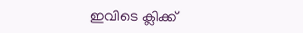ഇവിടെ ക്ലിക്ക്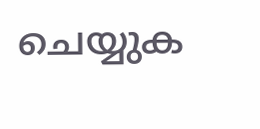ചെയ്യുക